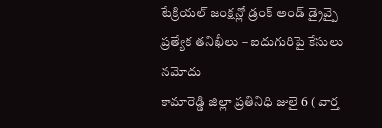టేక్రియల్ జంక్షన్లో డ్రంక్ అండ్ డ్రైవ్పై ప్రత్యేక తనిఖీలు – ఐదుగురిపై కేసులు నమోదు
కామారెడ్డి జిల్లా ప్రతినిధి జులై 6 ( వార్త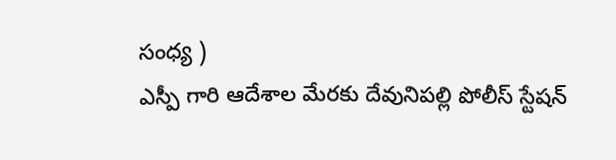సంధ్య )
ఎస్పీ గారి ఆదేశాల మేరకు దేవునిపల్లి పోలీస్ స్టేషన్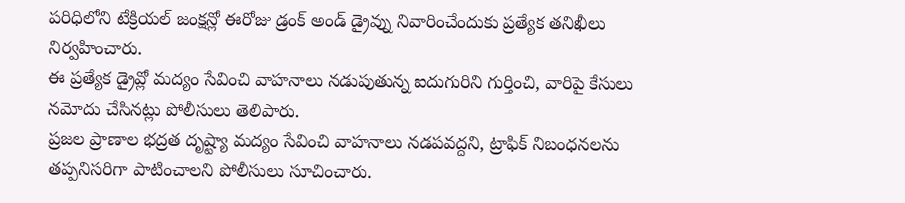పరిధిలోని టేక్రియల్ జంక్షన్లో ఈరోజు డ్రంక్ అండ్ డ్రైవ్ను నివారించేందుకు ప్రత్యేక తనిఖీలు నిర్వహించారు.
ఈ ప్రత్యేక డ్రైవ్లో మద్యం సేవించి వాహనాలు నడుపుతున్న ఐదుగురిని గుర్తించి, వారిపై కేసులు నమోదు చేసినట్లు పోలీసులు తెలిపారు.
ప్రజల ప్రాణాల భద్రత దృష్ట్యా మద్యం సేవించి వాహనాలు నడపవద్దని, ట్రాఫిక్ నిబంధనలను తప్పనిసరిగా పాటించాలని పోలీసులు సూచించారు.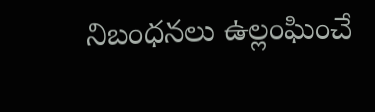నిబంధనలు ఉల్లంఘించే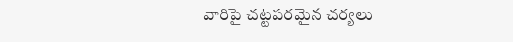వారిపై చట్టపరమైన చర్యలు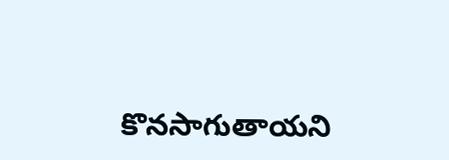కొనసాగుతాయని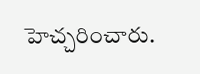హెచ్చరించారు.